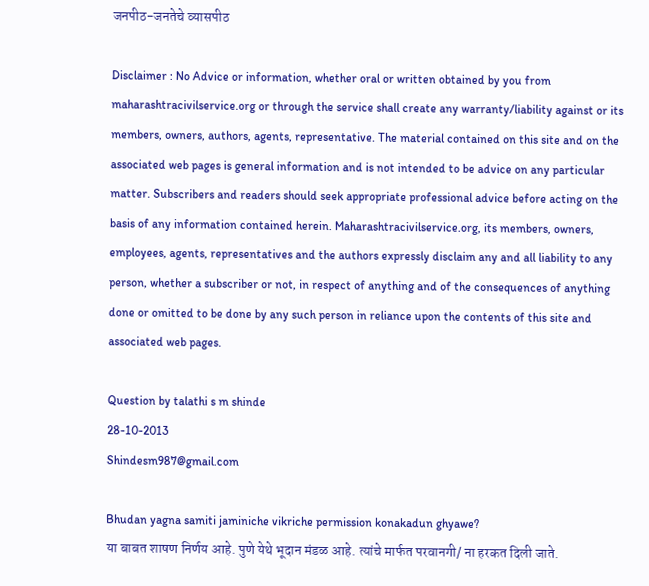जनपीठ-जनतेचे व्यासपीठ

Disclaimer : No Advice or information, whether oral or written obtained by you from maharashtracivilservice.org or through the service shall create any warranty/liability against or its members, owners, authors, agents, representative. The material contained on this site and on the associated web pages is general information and is not intended to be advice on any particular matter. Subscribers and readers should seek appropriate professional advice before acting on the basis of any information contained herein. Maharashtracivilservice.org, its members, owners, employees, agents, representatives and the authors expressly disclaim any and all liability to any person, whether a subscriber or not, in respect of anything and of the consequences of anything done or omitted to be done by any such person in reliance upon the contents of this site and associated web pages.

Question by talathi s m shinde
28-10-2013
Shindesm987@gmail.com

Bhudan yagna samiti jaminiche vikriche permission konakadun ghyawe?
या बाबत शाषण निर्णय आहे. पुणे येथे भूदान मंडळ आहे. त्यांचे मार्फत परवानगी/ ना हरकत दिली जाते.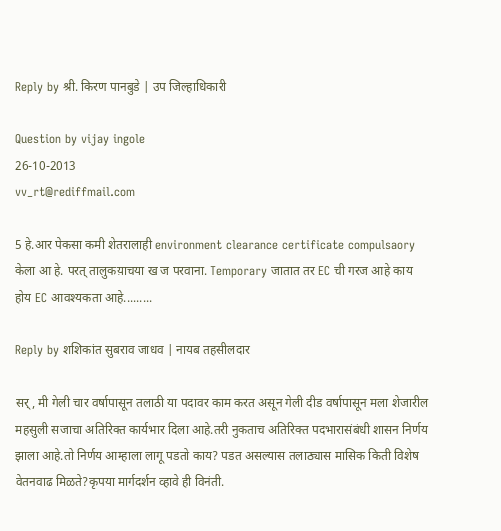Reply by श्री. किरण पानबुडे | उप जिल्हाधिकारी

Question by vijay ingole
26-10-2013
vv_rt@rediffmail.com

5 हे.आर पेकसा कमी शेतरालाही environment clearance certificate compulsaory केला आ हे. परत् तालुकय़ाचया ख ज परवाना. Temporary जातात तर EC ची गरज आहे काय
होय EC आवश्यकता आहे.........

Reply by शशिकांत सुबराव जाधव | नायब तहसीलदार

सर्, मी गेली चार वर्षापासून तलाठी या पदावर काम करत असून गेली दीड वर्षापासून मला शेजारील महसुली सजाचा अतिरिक्त कार्यभार दिला आहे.तरी नुकताच अतिरिक्त पदभारासंबंधी शासन निर्णय झाला आहे.तो निर्णय आम्हाला लागू पडतो काय? पडत असल्यास तलाठ्यास मासिक किती विशेष वेतनवाढ मिळते?कृपया मार्गदर्शन व्हावे ही विनंती.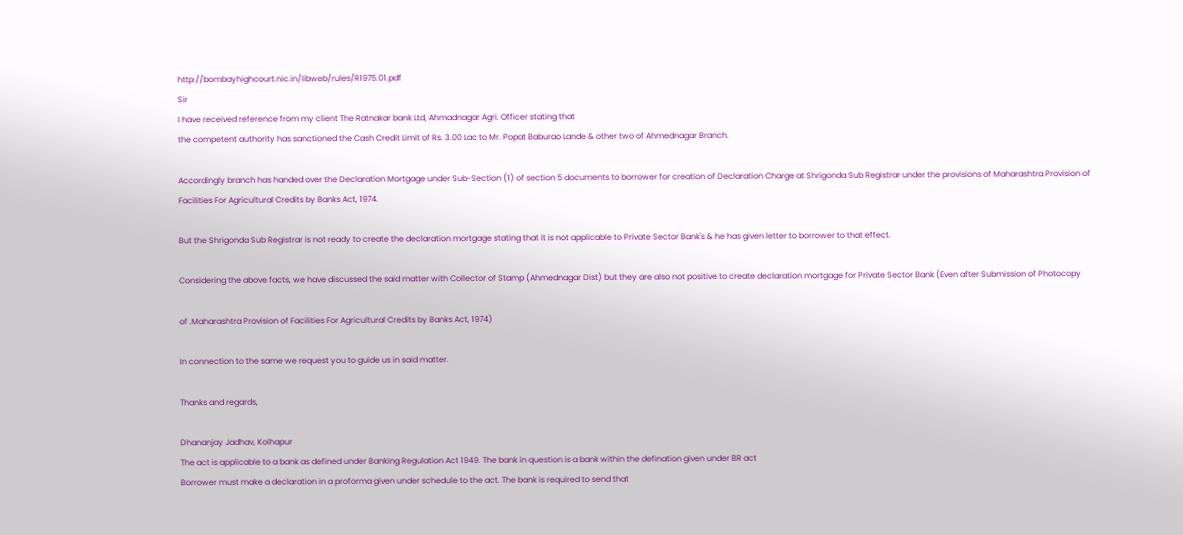http://bombayhighcourt.nic.in/libweb/rules/R1975.01.pdf
Sir
I have received reference from my client The Ratnakar bank Ltd, Ahmadnagar Agri. Officer stating that
the competent authority has sanctioned the Cash Credit Limit of Rs. 3.00 Lac to Mr. Popat Baburao Lande & other two of Ahmednagar Branch.

Accordingly branch has handed over the Declaration Mortgage under Sub-Section (1) of section 5 documents to borrower for creation of Declaration Charge at Shrigonda Sub Registrar under the provisions of Maharashtra Provision of Facilities For Agricultural Credits by Banks Act, 1974.

But the Shrigonda Sub Registrar is not ready to create the declaration mortgage stating that it is not applicable to Private Sector Bank's & he has given letter to borrower to that effect.

Considering the above facts, we have discussed the said matter with Collector of Stamp (Ahmednagar Dist) but they are also not positive to create declaration mortgage for Private Sector Bank (Even after Submission of Photocopy

of .Maharashtra Provision of Facilities For Agricultural Credits by Banks Act, 1974)

In connection to the same we request you to guide us in said matter.

Thanks and regards,

Dhananjay Jadhav, Kolhapur
The act is applicable to a bank as defined under Banking Regulation Act 1949. The bank in question is a bank within the defination given under BR act
Borrower must make a declaration in a proforma given under schedule to the act. The bank is required to send that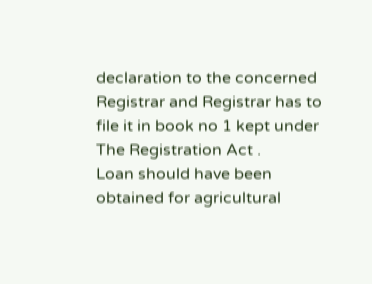declaration to the concerned Registrar and Registrar has to file it in book no 1 kept under The Registration Act .
Loan should have been obtained for agricultural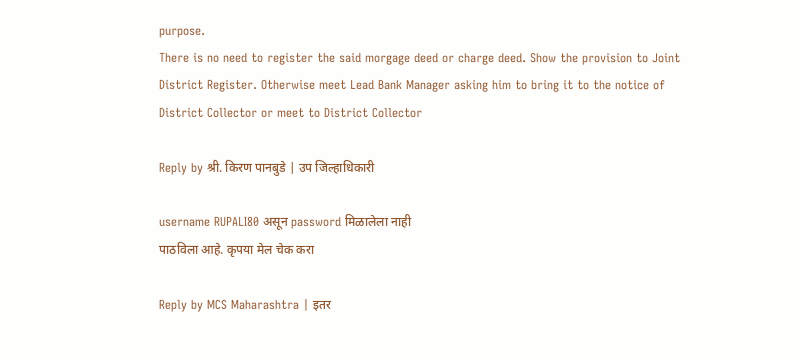purpose.
There is no need to register the said morgage deed or charge deed. Show the provision to Joint District Register. Otherwise meet Lead Bank Manager asking him to bring it to the notice of District Collector or meet to District Collector

Reply by श्री. किरण पानबुडे | उप जिल्हाधिकारी

username RUPALI80 असून password मिळालेला नाही
पाठविला आहे. कृपया मेल चेक करा

Reply by MCS Maharashtra | इतर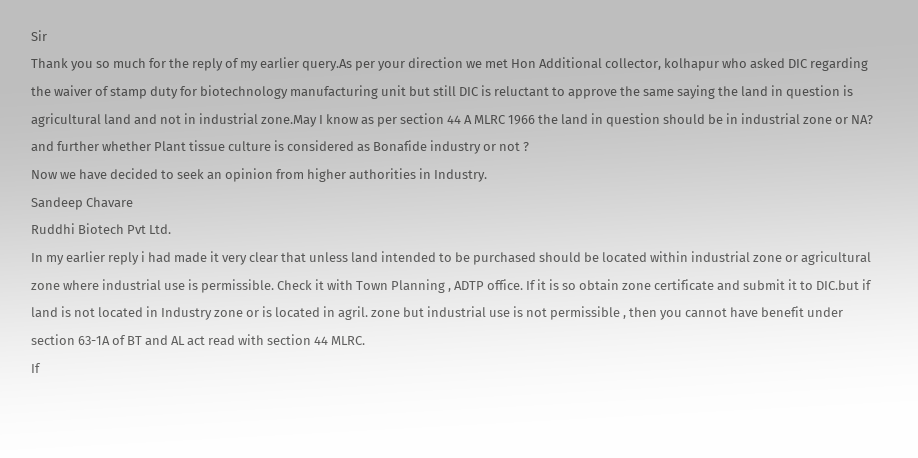Sir
Thank you so much for the reply of my earlier query.As per your direction we met Hon Additional collector, kolhapur who asked DIC regarding the waiver of stamp duty for biotechnology manufacturing unit but still DIC is reluctant to approve the same saying the land in question is agricultural land and not in industrial zone.May I know as per section 44 A MLRC 1966 the land in question should be in industrial zone or NA?
and further whether Plant tissue culture is considered as Bonafide industry or not ?
Now we have decided to seek an opinion from higher authorities in Industry.
Sandeep Chavare
Ruddhi Biotech Pvt Ltd.
In my earlier reply i had made it very clear that unless land intended to be purchased should be located within industrial zone or agricultural zone where industrial use is permissible. Check it with Town Planning , ADTP office. If it is so obtain zone certificate and submit it to DIC.but if land is not located in Industry zone or is located in agril. zone but industrial use is not permissible , then you cannot have benefit under section 63-1A of BT and AL act read with section 44 MLRC.
If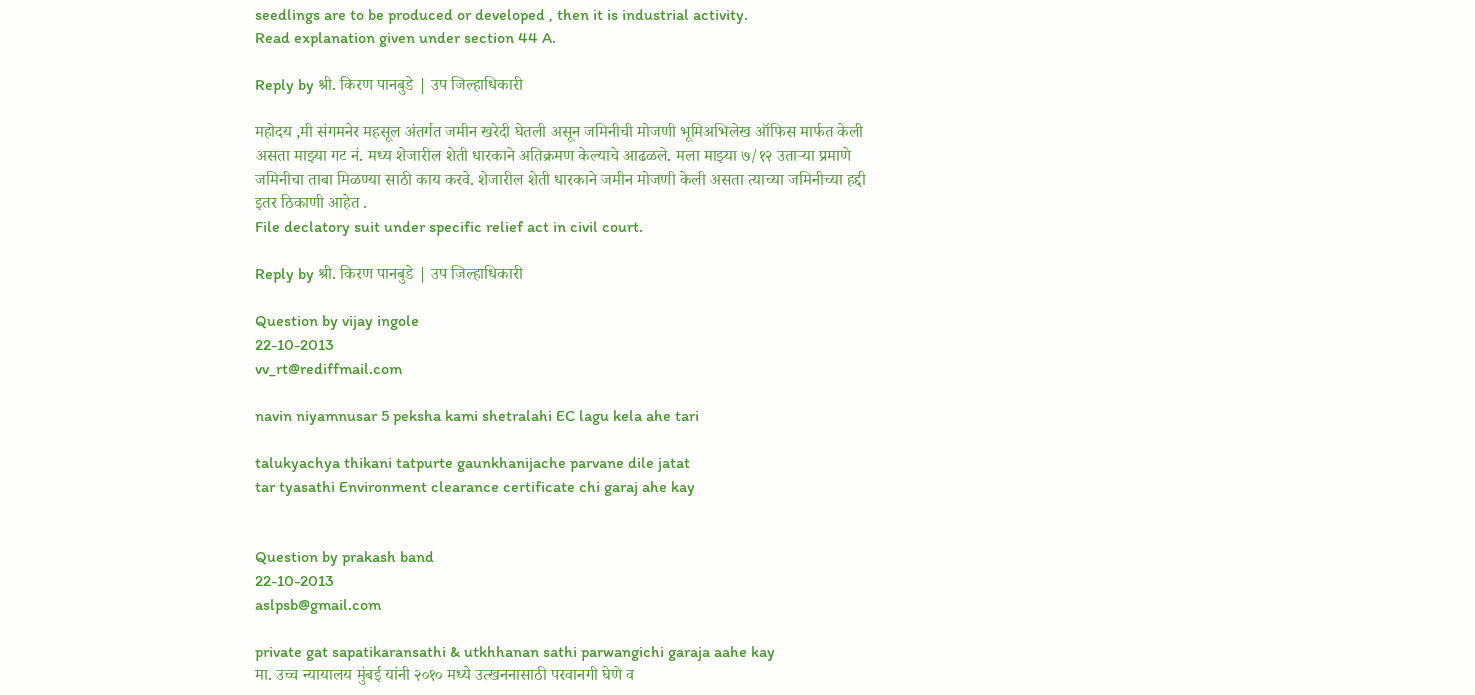seedlings are to be produced or developed , then it is industrial activity.
Read explanation given under section 44 A.

Reply by श्री. किरण पानबुडे | उप जिल्हाधिकारी

महोदय ,मी संगमनेर महसूल अंतर्गत जमीन खरेदी घेतली असून जमिनीची मोजणी भूमिअभिलेख ऑफिस मार्फत केली असता माझ्या गट नं. मध्य शेजारील शेती धारकाने अतिक्रमण केल्याचे आढळले. मला माझ्या ७/१२ उताऱ्या प्रमाणे जमिनीचा ताबा मिळण्या साठी काय करवे. शेजारील शेती धारकाने जमीन मोजणी केली असता त्याच्या जमिनीच्या हद्दी इतर ठिकाणी आहेत .
File declatory suit under specific relief act in civil court.

Reply by श्री. किरण पानबुडे | उप जिल्हाधिकारी

Question by vijay ingole
22-10-2013
vv_rt@rediffmail.com

navin niyamnusar 5 peksha kami shetralahi EC lagu kela ahe tari

talukyachya thikani tatpurte gaunkhanijache parvane dile jatat
tar tyasathi Environment clearance certificate chi garaj ahe kay


Question by prakash band
22-10-2013
aslpsb@gmail.com

private gat sapatikaransathi & utkhhanan sathi parwangichi garaja aahe kay
मा. उच्च न्यायालय मुंबई यांनी २०१० मध्ये उत्खननासाठी परवानगी घेणे व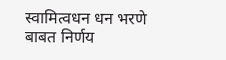स्वामित्वधन धन भरणे बाबत निर्णय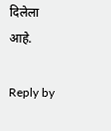दिलेला आहे.

Reply by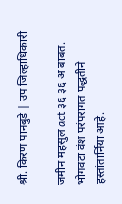श्री. किरण पानबुडे | उप जिल्हाधिकारी

जमीन महसुल act ३६ ३६ अ बाबत.
भोगवटा वंश परंपरागत पद्धतीने हस्तांतार्निया आहे.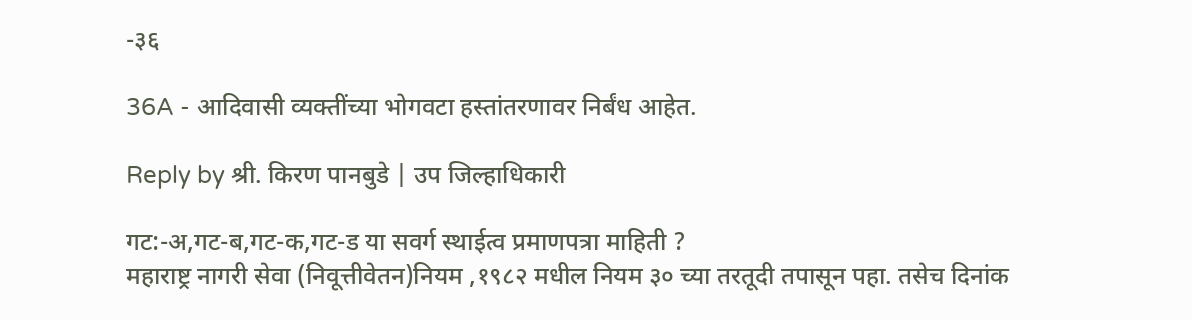-३६

36A - आदिवासी व्यक्तींच्या भोगवटा हस्तांतरणावर निर्बंध आहेत.

Reply by श्री. किरण पानबुडे | उप जिल्हाधिकारी

गट:-अ,गट-ब,गट-क,गट-ड या सवर्ग स्थाईत्व प्रमाणपत्रा माहिती ?
महाराष्ट्र नागरी सेवा (निवूत्तीवेतन)नियम ,१९८२ मधील नियम ३० च्या तरतूदी तपासून पहा. तसेच दिनांक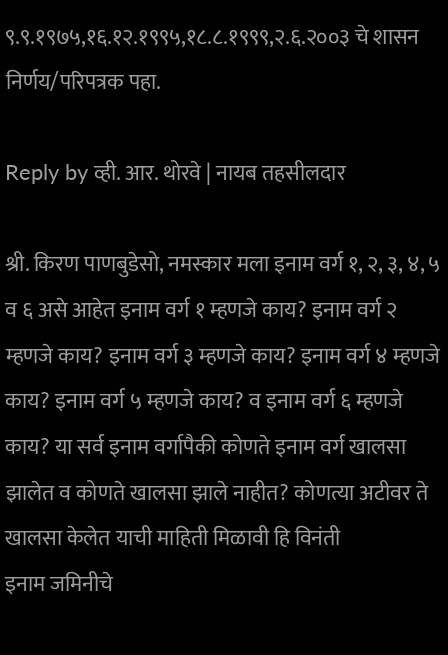९.९.१९७५,१६.१२.१९९५,१८.८.१९९९,२.६.२००३ चे शासन निर्णय/परिपत्रक पहा.

Reply by व्ही. आर. थोरवे | नायब तहसीलदार

श्री. किरण पाणबुडेसो, नमस्कार मला इनाम वर्ग १, २, ३, ४, ५ व ६ असे आहेत इनाम वर्ग १ म्हणजे काय? इनाम वर्ग २ म्हणजे काय? इनाम वर्ग ३ म्हणजे काय? इनाम वर्ग ४ म्हणजे काय? इनाम वर्ग ५ म्हणजे काय? व इनाम वर्ग ६ म्हणजे काय? या सर्व इनाम वर्गापैकी कोणते इनाम वर्ग खालसा झालेत व कोणते खालसा झाले नाहीत? कोणत्या अटीवर ते खालसा केलेत याची माहिती मिळावी हि विनंती
इनाम जमिनीचे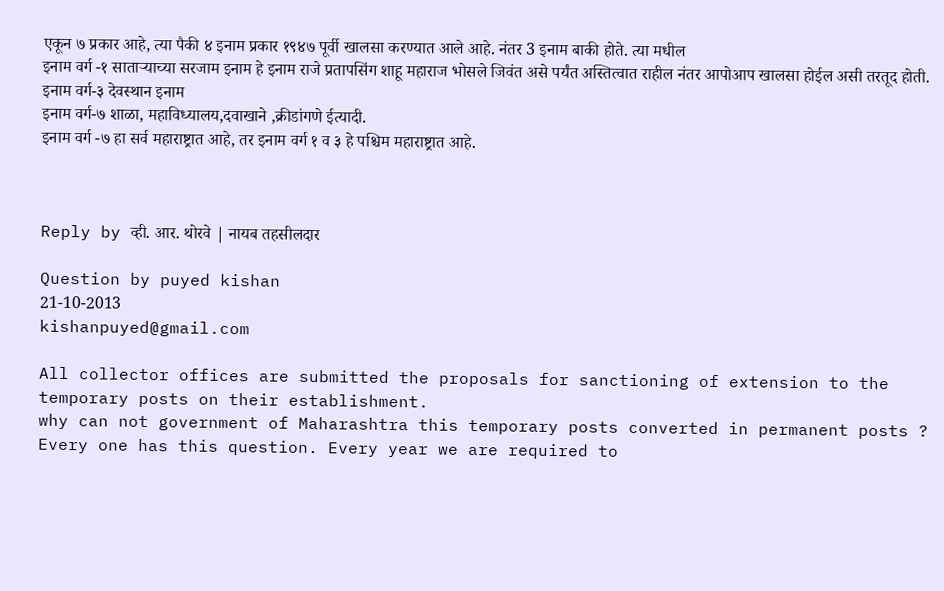एकून ७ प्रकार आहे, त्या पैकी ४ इनाम प्रकार १९४७ पूर्वी खालसा करण्यात आले आहे. नंतर 3 इनाम बाकी होते. त्या मधील
इनाम वर्ग -१ साताऱ्याच्या सरजाम इनाम हे इनाम राजे प्रतापसिंग शाहू महाराज भोसले जिवंत असे पर्यंत अस्तित्वात राहील नंतर आपोआप खालसा होईल असी तरतूद होती.
इनाम वर्ग-३ देवस्थान इनाम
इनाम वर्ग-७ शाळा, महाविध्यालय,दवाखाने ,क्रीडांगणे ईत्यादी.
इनाम वर्ग -७ हा सर्व महाराष्ट्रात आहे, तर इनाम वर्ग १ व ३ हे पश्चिम महाराष्ट्रात आहे.



Reply by व्ही. आर. थोरवे | नायब तहसीलदार

Question by puyed kishan
21-10-2013
kishanpuyed@gmail.com

All collector offices are submitted the proposals for sanctioning of extension to the temporary posts on their establishment.
why can not government of Maharashtra this temporary posts converted in permanent posts ?
Every one has this question. Every year we are required to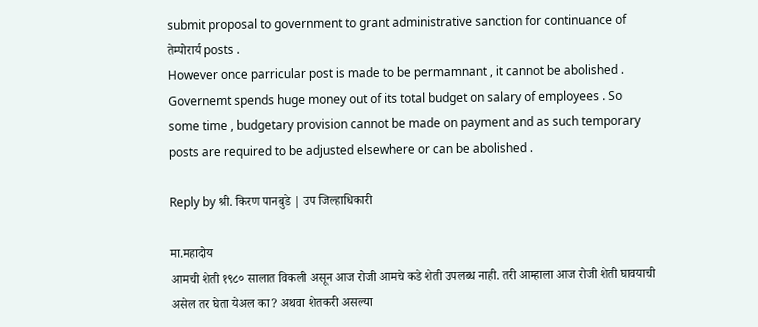submit proposal to government to grant administrative sanction for continuance of तेम्पोरार्य posts .
However once parricular post is made to be permamnant , it cannot be abolished . Governemt spends huge money out of its total budget on salary of employees . So some time , budgetary provision cannot be made on payment and as such temporary posts are required to be adjusted elsewhere or can be abolished .

Reply by श्री. किरण पानबुडे | उप जिल्हाधिकारी

मा.महादोय
आमची शेती १९८० सालात विकली असून आज रोजी आमचे कडे शेती उपलब्ध नाही. तरी आम्हाला आज रोजी शेती घावयाची असेल तर घेता येअल का? अथवा शेतकरी असल्या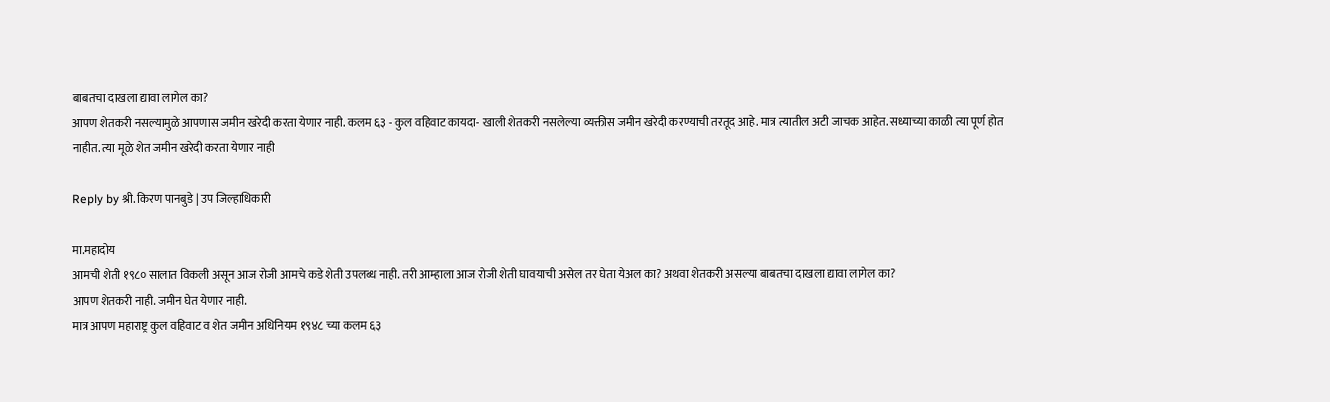बाबतचा दाखला द्यावा लागेल का?
आपण शेतकरी नसल्यामुळे आपणास जमीन खरेदी करता येणार नाही. कलम ६३ - कुल वहिवाट कायदा- खाली शेतकरी नसलेल्या व्यक्तीस जमीन खरेदी करण्याची तरतूद आहे. मात्र त्यातील अटी जाचक आहेत. सध्याच्या काळी त्या पूर्ण होत नाहीत. त्या मूळे शेत जमीन खरेदी करता येणार नाही

Reply by श्री. किरण पानबुडे | उप जिल्हाधिकारी

मा.महादोय
आमची शेती १९८० सालात विकली असून आज रोजी आमचे कडे शेती उपलब्ध नाही. तरी आम्हाला आज रोजी शेती घावयाची असेल तर घेता येअल का? अथवा शेतकरी असल्या बाबतचा दाखला द्यावा लागेल का?
आपण शेतकरी नाही. जमीन घेत येणार नाही.
मात्र आपण महाराष्ट्र कुल वहिवाट व शेत जमीन अधिनियम १९४८ च्या कलम ६३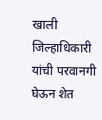खाली जिल्हाधिकारी यांची परवानगी घेऊन शेत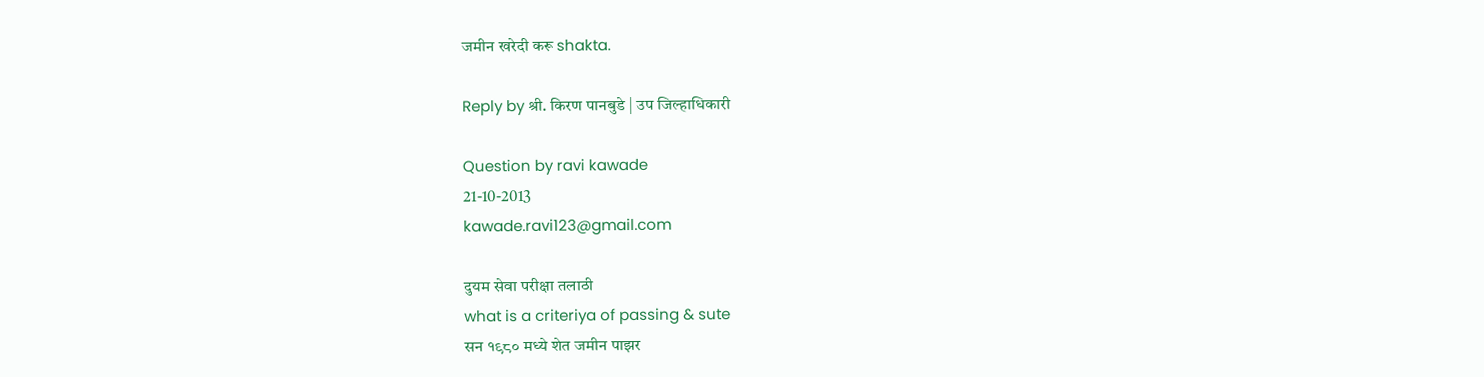जमीन खरेदी करू shakta.

Reply by श्री. किरण पानबुडे | उप जिल्हाधिकारी

Question by ravi kawade
21-10-2013
kawade.ravi123@gmail.com

दुयम सेवा परीक्षा तलाठी
what is a criteriya of passing & sute
सन १९८० मध्ये शेत जमीन पाझर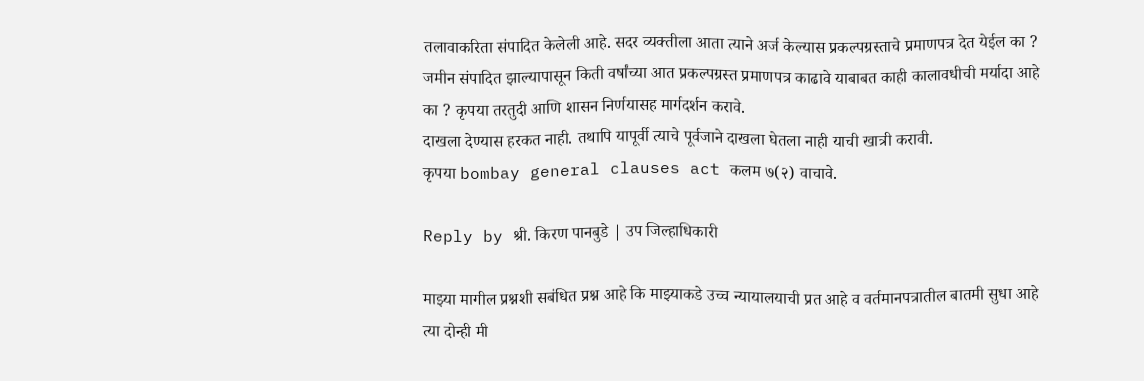तलावाकरिता संपादित केलेली आहे. सदर व्यक्तीला आता त्याने अर्ज केल्यास प्रकल्पग्रस्ताचे प्रमाणपत्र देत येईल का ? जमीन संपादित झाल्यापासून किती वर्षांच्या आत प्रकल्पग्रस्त प्रमाणपत्र काढावे याबाबत काही कालावधीची मर्यादा आहे का ? कृपया तरतुदी आणि शासन निर्णयासह मार्गदर्शन करावे.
दाखला देण्यास हरकत नाही. तथापि यापूर्वी त्याचे पूर्वजाने दाखला घेतला नाही याची खात्री करावी.
कृपया bombay general clauses act कलम ७(२) वाचावे.

Reply by श्री. किरण पानबुडे | उप जिल्हाधिकारी

माझ्या मागील प्रश्नशी सबंधित प्रश्न आहे कि माझ्याकडे उच्च न्यायालयाची प्रत आहे व वर्तमानपत्रातील बातमी सुधा आहे त्या दोन्ही मी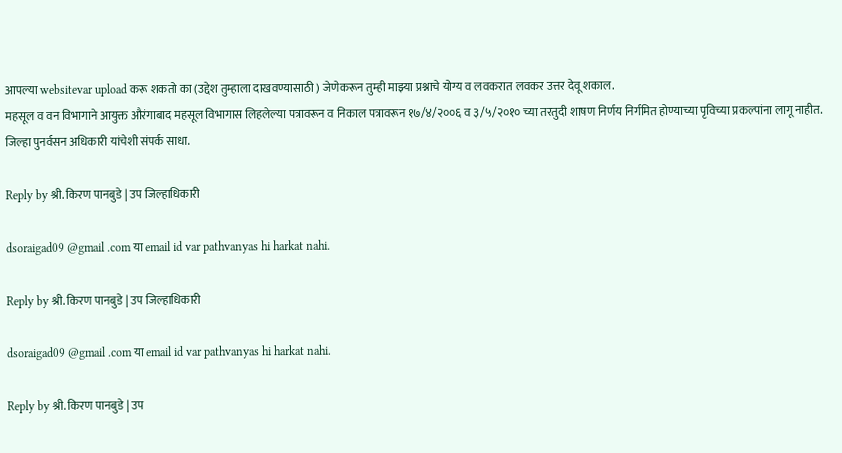आपल्या websitevar upload करू शकतो का (उद्देश तुम्हाला दाखवण्यासाठी ) जेणेकरून तुम्ही माझ्या प्रश्नाचे योग्य व लवकरात लवकर उत्तर देवू शकाल.
महसूल व वन विभागाने आयुक्त औरंगाबाद महसूल विभागास लिहलेल्या पत्रावरून व निकाल पत्रावरून १७/४/२००६ व ३/५/२०१० च्या तरतुदी शाषण निर्णय निर्गमित होण्याच्या पृविच्या प्रकल्पांना लागू नाहीत.
जिल्हा पुनर्वसन अधिकारी यांचेशी संपर्क साधा.

Reply by श्री. किरण पानबुडे | उप जिल्हाधिकारी

dsoraigad09 @gmail .com या email id var pathvanyas hi harkat nahi.

Reply by श्री. किरण पानबुडे | उप जिल्हाधिकारी

dsoraigad09 @gmail .com या email id var pathvanyas hi harkat nahi.

Reply by श्री. किरण पानबुडे | उप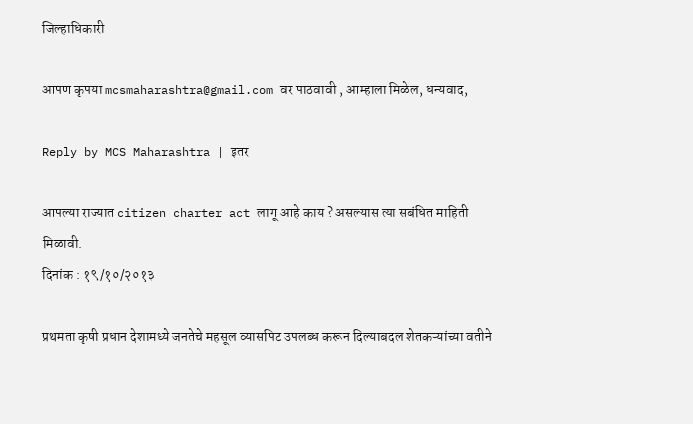जिल्हाधिकारी

आपण कृपया mcsmaharashtra@gmail.com वर पाठवावी , आम्हाला मिळेल, धन्यवाद,

Reply by MCS Maharashtra | इतर

आपल्या राज्यात citizen charter act लागू आहे काय ? असल्यास त्या सबंधित माहिती मिळावी.
दिनांक : १९/१०/२०१३

प्रथमता कृषी प्रधान देशामध्ये जनतेचे महसूल व्यासपिट उपलब्ध करून दिल्याबदल शेतकऱ्यांच्या वतीने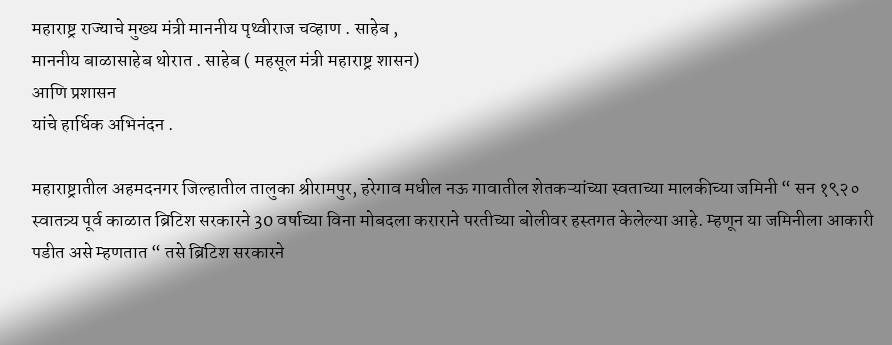महाराष्ट्र राज्याचे मुख्य मंत्री माननीय पृथ्वीराज चव्हाण . साहेब ,
माननीय बाळासाहेब थोरात . साहेब ( महसूल मंत्री महाराष्ट्र शासन)
आणि प्रशासन
यांचे हार्धिक अभिनंदन .

महाराष्ट्रातील अहमदनगर जिल्हातील तालुका श्रीरामपुर, हरेगाव मधील नऊ गावातील शेतकऱ्यांच्या स्वताच्या मालकीच्या जमिनी “ सन १९२० स्वातत्र्य पूर्व काळात ब्रिटिश सरकारने 30 वर्षाच्या विना मोबदला कराराने परतीच्या बोलीवर हस्तगत केलेल्या आहे. म्हणून या जमिनीला आकारी पडीत असे म्हणतात “ तसे ब्रिटिश सरकारने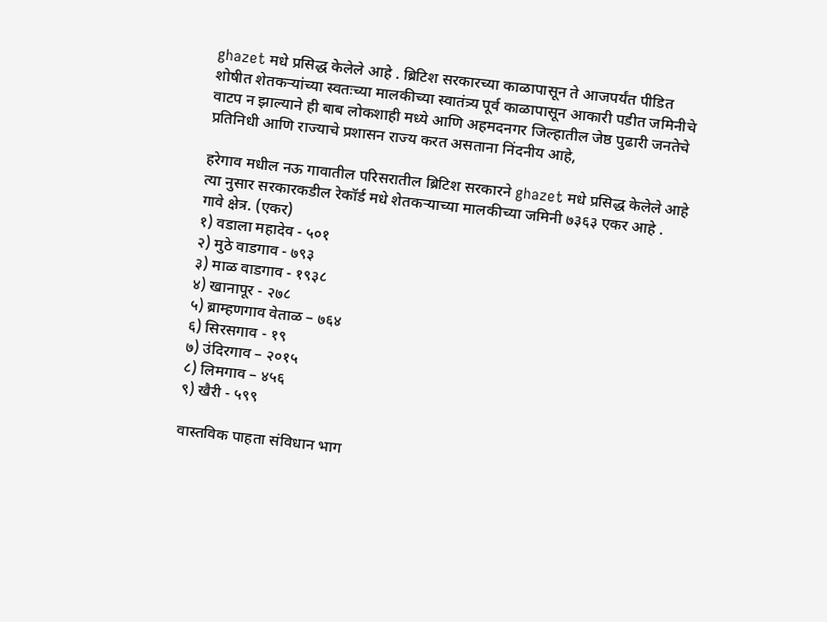ghazet मधे प्रसिद्ध केलेले आहे . ब्रिटिश सरकारच्या काळापासून ते आजपर्यंत पीडित शोषीत शेतकऱ्यांच्या स्वतःच्या मालकीच्या स्वातंत्र्य पूर्व काळापासून आकारी पडीत जमिनीचे वाटप न झाल्याने ही बाब लोकशाही मध्ये आणि अहमदनगर जिल्हातील जेष्ठ पुढारी जनतेचे प्रतिनिधी आणि राज्याचे प्रशासन राज्य करत असताना निंदनीय आहे,

हरेगाव मधील नऊ गावातील परिसरातील ब्रिटिश सरकारने ghazet मधे प्रसिद्ध केलेले आहे त्या नुसार सरकारकडील रेकॉर्ड मधे शेतकऱ्याच्या मालकीच्या जमिनी ७३६३ एकर आहे .
गावे क्षेत्र. (एकर)
१) वडाला महादेव - ५०१
२) मुठे वाडगाव - ७९३
३) माळ वाडगाव - १९३८
४) खानापूर - २७८
५) ब्राम्हणगाव वेताळ – ७६४
६) सिरसगाव - १९
७) उंदिरगाव – २०१५
८) लिमगाव – ४५६
९) खैरी - ५९९

वास्तविक पाहता संविधान भाग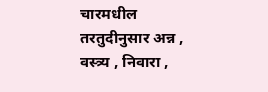चारमधील तरतुदीनुसार अन्न , वस्त्र्य , निवारा ,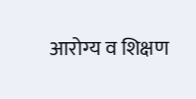आरोग्य व शिक्षण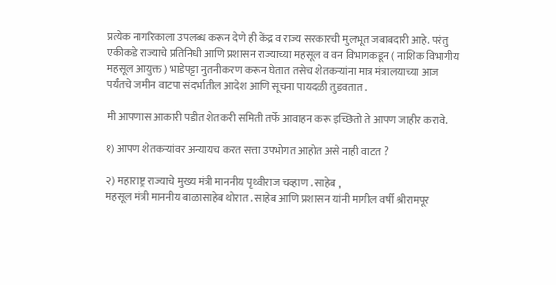प्रत्येक नागरिकाला उपलब्ध करून देणे ही केंद्र व राज्य सरकारची मुलभूत जबाबदारी आहे. परंतु एकीकडे राज्याचे प्रतिनिधी आणि प्रशासन राज्याच्या महसूल व वन विभागकडून ( नाशिक विभागीय महसूल आयुक्त ) भाडेपट्टा नुतनीकरण करून घेतात तसेच शेतकऱ्यांना मात्र मंत्रालयाच्या आज पर्यंतचे जमीन वाटपा संदर्भातील आदेश आणि सूचना पायदळी तुडवतात .

मी आपणास आकारी पडीत शेतकरी समिती तर्फे आवाहन करू इच्छितो ते आपण जाहीर करावे.

१) आपण शेतकऱ्यांवर अन्यायच करत सत्ता उपभोगत आहोत असे नाही वाटत ?

२) महाराष्ट्र राज्याचे मुख्य मंत्री माननीय पृथ्वीराज चव्हाण . साहेब ,
महसूल मंत्री माननीय बाळासाहेब थोरात . साहेब आणि प्रशासन यांनी मागील वर्षी श्रीरामपूर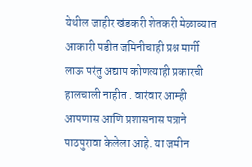येथील जाहीर खंडकरी शेतकरी मेळाव्यात आकारी पडीत जमिनीचाही प्रश्न मार्गी लाऊ परंतु अद्याप कोणत्याही प्रकारची हालचाली नाहीत . वारंवार आम्ही आपणास आणि प्रशासनास पत्राने पाठपुरावा केलेला आहे. या जमीन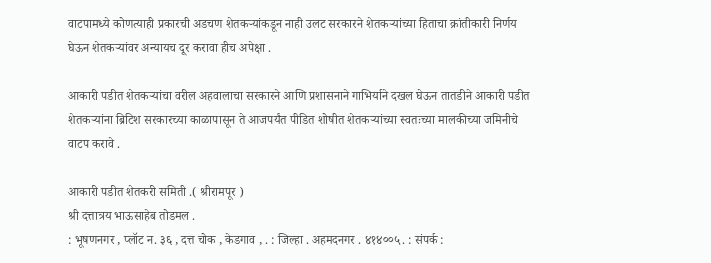वाटपामध्ये कोणत्याही प्रकारची अडचण शेतकऱ्यांकडून नाही उलट सरकारने शेतकऱ्यांच्या हिताचा क्रांतीकारी निर्णय घेऊन शेतकऱ्यांवर अन्यायच दूर करावा हीच अपेक्षा .

आकारी पडीत शेतकऱ्यांचा वरील अहवालाचा सरकारने आणि प्रशासनाने गाभिर्याने दखल घेऊन तातडीने आकारी पडीत शेतकऱ्यांना ब्रिटिश सरकारच्या काळापासून ते आजपर्यंत पीडित शोषीत शेतकऱ्यांच्या स्वतःच्या मालकीच्या जमिनीचे वाटप करावे .

आकारी पडीत शेतकरी समिती .( श्रीरामपूर )
श्री दत्तात्रय भाऊसाहेब तोडमल .
: भूषणनगर , प्लॉट न. ३६ , दत्त चोक , केडगाव , . : जिल्हा . अहमदनगर . ४१४००५. : संपर्क :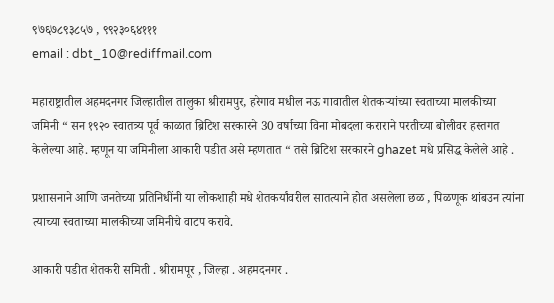९७६७८९३८५७ , ९९२३०६४१११
email : dbt_10@rediffmail.com

महाराष्ट्रातील अहमदनगर जिल्हातील तालुका श्रीरामपुर, हरेगाव मधील नऊ गावातील शेतकऱ्यांच्या स्वताच्या मालकीच्या जमिनी “ सन १९२० स्वातत्र्य पूर्व काळात ब्रिटिश सरकारने 30 वर्षाच्या विना मोबदला कराराने परतीच्या बोलीवर हस्तगत केलेल्या आहे. म्हणून या जमिनीला आकारी पडीत असे म्हणतात “ तसे ब्रिटिश सरकारने ghazet मधे प्रसिद्ध केलेले आहे .

प्रशासनाने आणि जनतेच्या प्रतिनिधींनी या लोकशाही मधे शेतकर्यांवरील सातत्याने होत असलेला छळ , पिळणूक थांबउन त्यांना त्याच्या स्वताच्या मालकीच्या जमिनीचे वाटप करावे.

आकारी पडीत शेतकरी समिती . श्रीरामपूर , जिल्हा . अहमदनगर .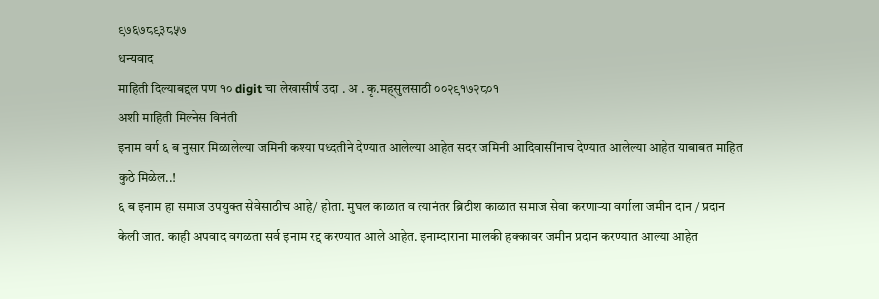९७६७८९३८५७
धन्यवाद
माहिती दिल्याबद्दल पण १० digit चा लेखासीर्ष उदा . अ . कृ.मह्सुलसाठी ००२९१७२८०१
अशी माहिती मिल्नेस विनंती
इनाम वर्ग ६ ब नुसार मिळालेल्या जमिनी कश्या पध्दतीने देण्यात आलेल्या आहेत सदर जमिनी आदिवासींनाच देण्यात आलेल्या आहेत याबाबत माहित कुठे मिळेल..!
६ ब इनाम हा समाज उपयुक्त सेवेसाठीच आहे/ होता. मुघल काळात व त्यानंतर ब्रिटीश काळात समाज सेवा करणाऱ्या वर्गाला जमीन दान / प्रदान केली जात. काही अपवाद वगळता सर्व इनाम रद्द करण्यात आले आहेत. इनाम्दाराना मालकी हक्कावर जमीन प्रदान करण्यात आल्या आहेत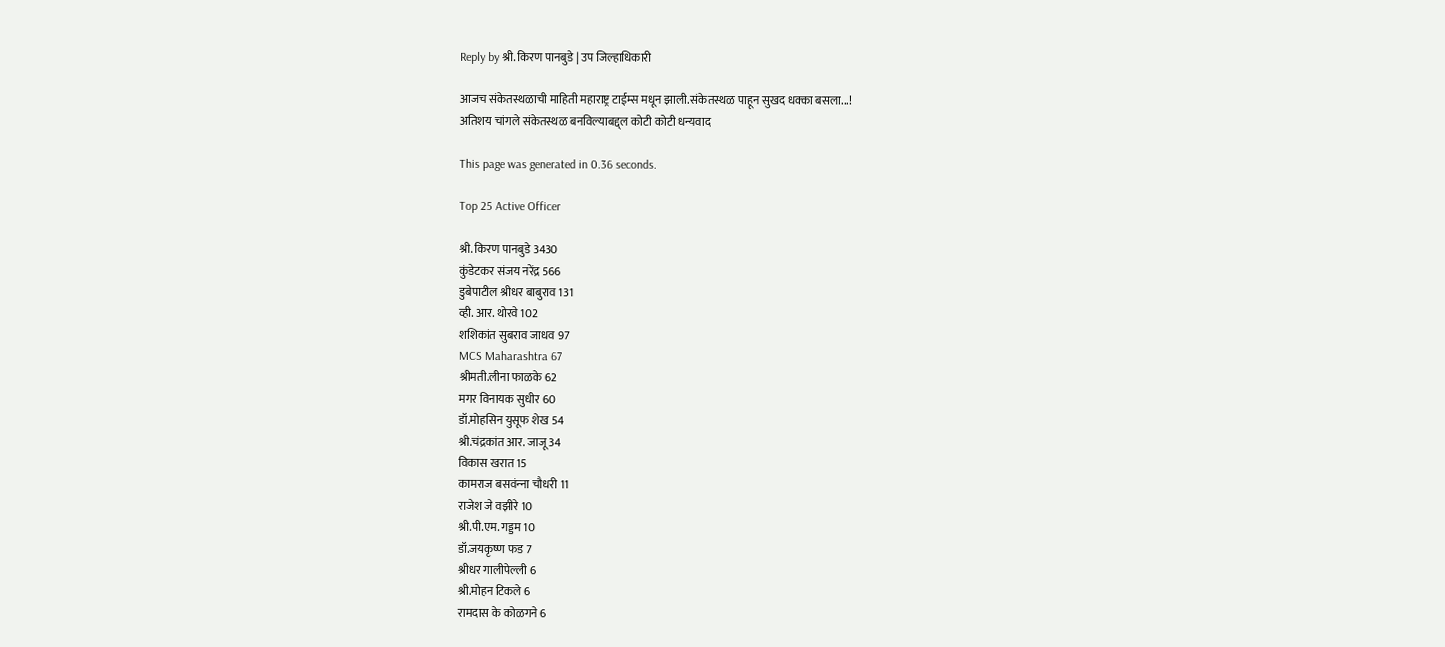Reply by श्री. किरण पानबुडे | उप जिल्हाधिकारी

आजच संकेतस्थळाची माहिती महाराष्ट्र टाईम्स मधून झाली.संकेतस्थळ पाहून सुखद धक्का बसला...!
अतिशय चांगले संकेतस्थळ बनविल्याबद्द्ल कोटी कोटी धन्यवाद

This page was generated in 0.36 seconds.

Top 25 Active Officer

श्री. किरण पानबुडे 3430
कुंडेटकर संजय नरेंद्र 566
डुबेपाटील श्रीधर बाबुराव 131
व्ही. आर. थोरवे 102
शशिकांत सुबराव जाधव 97
MCS Maharashtra 67
श्रीमती.लीना फाळके 62
मगर विनायक सुधीर 60
डॉ.मोहसिन युसूफ शेख 54
श्री.चंद्रकांत आर. जाजू 34
विकास खरात 15
कामराज बसवंन्‍ना चौधरी 11
राजेश जे वझीरे 10
श्री.पी.एम. गड्डम 10
डॉ.जयकृष्ण फड 7
श्रीधर गालीपेल्ली 6
श्री.मोहन टिकले 6
रामदास के कोळगने 6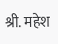श्री. महेश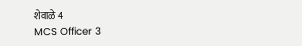शेवाळे 4
MCS Officer 3